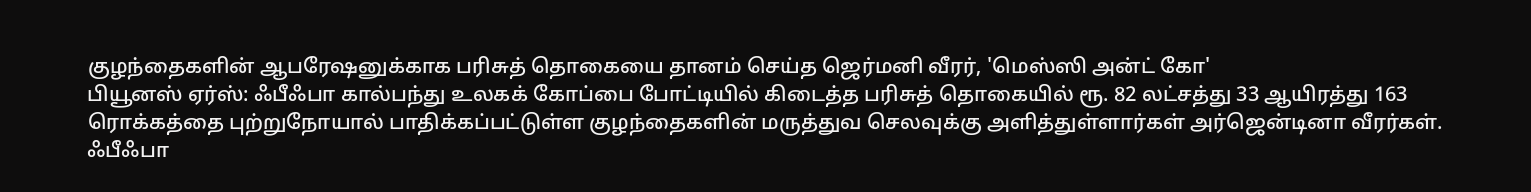குழந்தைகளின் ஆபரேஷனுக்காக பரிசுத் தொகையை தானம் செய்த ஜெர்மனி வீரர், 'மெஸ்ஸி அன்ட் கோ'
பியூனஸ் ஏர்ஸ்: ஃபீஃபா கால்பந்து உலகக் கோப்பை போட்டியில் கிடைத்த பரிசுத் தொகையில் ரூ. 82 லட்சத்து 33 ஆயிரத்து 163 ரொக்கத்தை புற்றுநோயால் பாதிக்கப்பட்டுள்ள குழந்தைகளின் மருத்துவ செலவுக்கு அளித்துள்ளார்கள் அர்ஜென்டினா வீரர்கள்.
ஃபீஃபா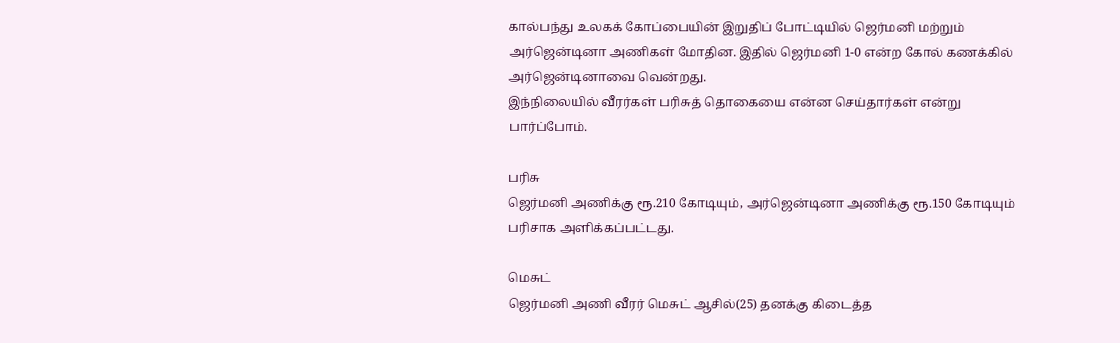கால்பந்து உலகக் கோப்பையின் இறுதிப் போட்டியில் ஜெர்மனி மற்றும் அர்ஜென்டினா அணிகள் மோதின. இதில் ஜெர்மனி 1-0 என்ற கோல் கணக்கில் அர்ஜென்டினாவை வென்றது.
இந்நிலையில் வீரர்கள் பரிசுத் தொகையை என்ன செய்தார்கள் என்று பார்ப்போம்.

பரிசு
ஜெர்மனி அணிக்கு ரூ.210 கோடியும், அர்ஜென்டினா அணிக்கு ரூ.150 கோடியும் பரிசாக அளிக்கப்பட்டது.

மெசுட்
ஜெர்மனி அணி வீரர் மெசுட் ஆசில்(25) தனக்கு கிடைத்த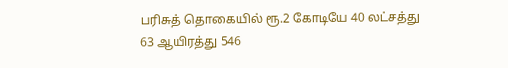பரிசுத் தொகையில் ரூ.2 கோடியே 40 லட்சத்து 63 ஆயிரத்து 546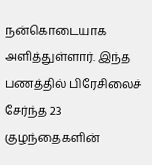நன்கொடையாக அளித்துள்ளார். இந்த பணத்தில் பிரேசிலைச் சேர்ந்த 23 குழந்தைகளின்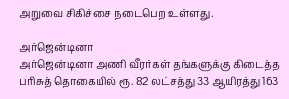அறுவை சிகிச்சை நடைபெற உள்ளது.

அர்ஜென்டினா
அர்ஜென்டினா அணி வீரர்கள் தங்களுக்கு கிடைத்த பரிசுத் தொகையில் ரூ. 82 லட்சத்து 33 ஆயிரத்து 163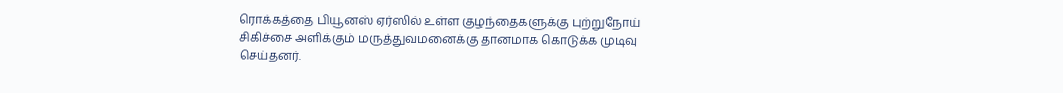ரொக்கத்தை பியூனஸ் ஏர்ஸில் உள்ள குழந்தைகளுக்கு புற்றுநோய் சிகிச்சை அளிக்கும் மருத்துவமனைக்கு தானமாக கொடுக்க முடிவு செய்தனர்.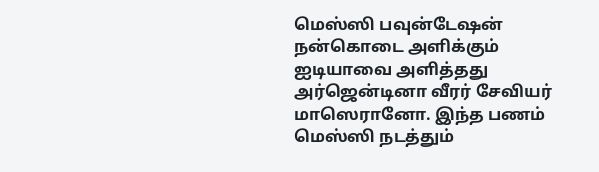மெஸ்ஸி பவுன்டேஷன்
நன்கொடை அளிக்கும் ஐடியாவை அளித்தது அர்ஜென்டினா வீரர் சேவியர் மாஸெரானோ. இந்த பணம் மெஸ்ஸி நடத்தும்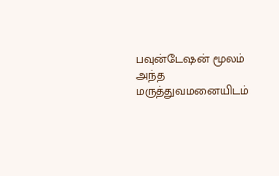பவுன்டேஷன் மூலம் அந்த மருத்துவமனையிடம்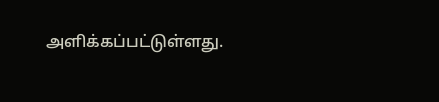அளிக்கப்பட்டுள்ளது.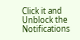Click it and Unblock the Notifications